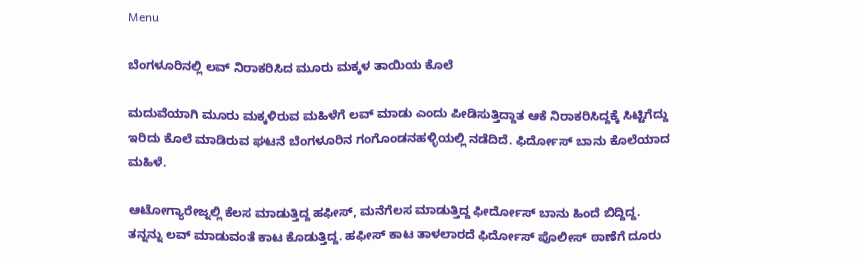Menu

ಬೆಂಗಳೂರಿನಲ್ಲಿ ಲವ್‌ ನಿರಾಕರಿಸಿದ ಮೂರು ಮಕ್ಕಳ ತಾಯಿಯ ಕೊಲೆ

ಮದುವೆಯಾಗಿ ಮೂರು ಮಕ್ಕಳಿರುವ ಮಹಿಳೆಗೆ ಲವ್‌ ಮಾಡು ಎಂದು ಪೀಡಿಸುತ್ತಿದ್ದಾತ ಆಕೆ ನಿರಾಕರಿಸಿದ್ದಕ್ಕೆ ಸಿಟ್ಟಿಗೆದ್ದು ಇರಿದು ಕೊಲೆ ಮಾಡಿರುವ ಘಟನೆ ಬೆಂಗಳೂರಿನ ಗಂಗೊಂಡನಹಳ್ಳಿಯಲ್ಲಿ ನಡೆದಿದೆ. ಫಿರ್ದೋಸ್ ಬಾನು ಕೊಲೆಯಾದ ಮಹಿಳೆ.

ಆಟೋಗ್ಯಾರೇಜ್ನಲ್ಲಿ ಕೆಲಸ ಮಾಡುತ್ತಿದ್ದ ಹಫೀಸ್, ಮನೆಗೆಲಸ ಮಾಡುತ್ತಿದ್ದ ಫೀರ್ದೋಸ್ ಬಾನು ಹಿಂದೆ ಬಿದ್ದಿದ್ದ. ತನ್ನನ್ನು ಲವ್ ಮಾಡುವಂತೆ ಕಾಟ ಕೊಡುತ್ತಿದ್ದ. ಹಫೀಸ್ ಕಾಟ ತಾಳಲಾರದೆ ಫಿರ್ದೋಸ್ ಪೊಲೀಸ್ ಠಾಣೆಗೆ ದೂರು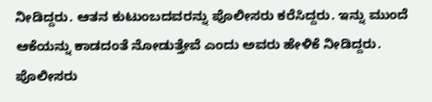ನೀಡಿದ್ದರು. ಆತನ ಕುಟುಂಬದವರನ್ನು ಪೊಲೀಸರು ಕರೆಸಿದ್ದರು. ಇನ್ನು ಮುಂದೆ ಆಕೆಯನ್ನು ಕಾಡದಂತೆ ನೋಡುತ್ತೇವೆ ಎಂದು ಅವರು ಹೇಳಿಕೆ ನೀಡಿದ್ದರು. ಪೊಲೀಸರು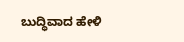ಬುದ್ಧಿವಾದ ಹೇಳಿ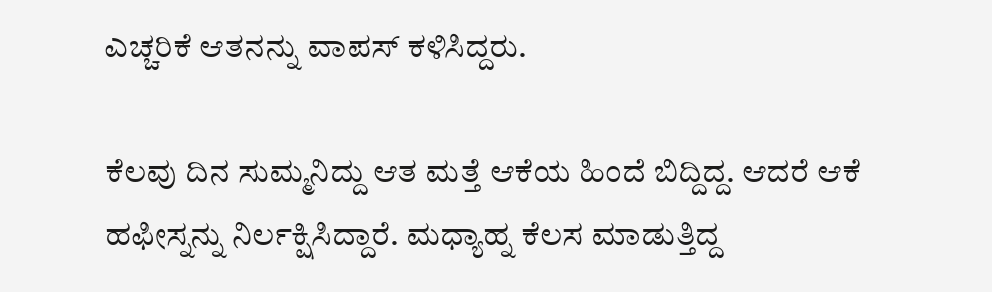ಎಚ್ಚರಿಕೆ ಆತನನ್ನು ವಾಪಸ್‌ ಕಳಿಸಿದ್ದರು.

ಕೆಲವು ದಿನ ಸುಮ್ಮನಿದ್ದು ಆತ ಮತ್ತೆ ಆಕೆಯ ಹಿಂದೆ ಬಿದ್ದಿದ್ದ. ಆದರೆ ಆಕೆ ಹಫೀಸ್ನನ್ನು ನಿರ್ಲಕ್ಷಿಸಿದ್ದಾರೆ. ಮಧ್ಯಾಹ್ನ ಕೆಲಸ ಮಾಡುತ್ತಿದ್ದ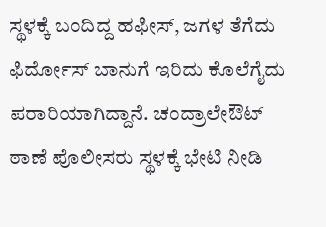ಸ್ಥಳಕ್ಕೆ ಬಂದಿದ್ದ ಹಫೀಸ್, ಜಗಳ ತೆಗೆದು ಫಿರ್ದೋಸ್ ಬಾನುಗೆ ಇರಿದು ಕೊಲೆಗೈದು ಪರಾರಿಯಾಗಿದ್ದಾನೆ. ಚಂದ್ರಾಲೇಔಟ್ ಠಾಣೆ ಪೊಲೀಸರು ಸ್ಥಳಕ್ಕೆ ಭೇಟಿ ನೀಡಿ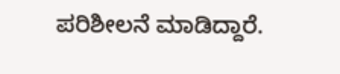ಪರಿಶೀಲನೆ ಮಾಡಿದ್ದಾರೆ.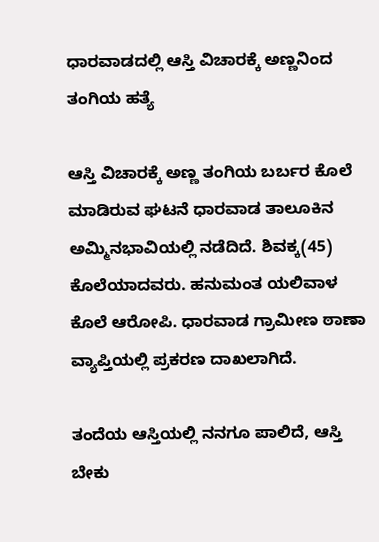ಧಾರವಾಡದಲ್ಲಿ ಆಸ್ತಿ ವಿಚಾರಕ್ಕೆ ಅಣ್ಣನಿಂದ ತಂಗಿಯ ಹತ್ಯೆ

ಆಸ್ತಿ ವಿಚಾರಕ್ಕೆ ಅಣ್ಣ ತಂಗಿಯ ಬರ್ಬರ ಕೊಲೆ ಮಾಡಿರುವ ಘಟನೆ ಧಾರವಾಡ ತಾಲೂಕಿನ ಅಮ್ಮಿನಭಾವಿಯಲ್ಲಿ ನಡೆದಿದೆ. ಶಿವಕ್ಕ(45) ಕೊಲೆಯಾದವರು. ಹನುಮಂತ ಯಲಿವಾಳ ಕೊಲೆ ಆರೋಪಿ. ಧಾರವಾಡ ಗ್ರಾಮೀಣ ಠಾಣಾ ವ್ಯಾಪ್ತಿಯಲ್ಲಿ ಪ್ರಕರಣ ದಾಖಲಾಗಿದೆ.

ತಂದೆಯ ಆಸ್ತಿಯಲ್ಲಿ ನನಗೂ ಪಾಲಿದೆ, ಆಸ್ತಿ ಬೇಕು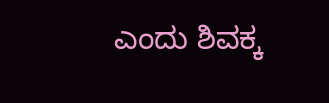ಎಂದು ಶಿವಕ್ಕ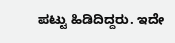ಪಟ್ಟು ಹಿಡಿದಿದ್ದರು. ಇದೇ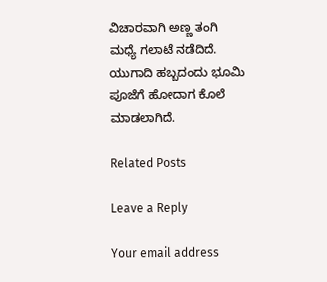ವಿಚಾರವಾಗಿ ಅಣ್ಣ ತಂಗಿ ಮಧ್ಯೆ ಗಲಾಟೆ ನಡೆದಿದೆ. ಯುಗಾದಿ ಹಬ್ಬದಂದು ಭೂಮಿ ಪೂಜೆಗೆ ಹೋದಾಗ ಕೊಲೆ ಮಾಡಲಾಗಿದೆ.

Related Posts

Leave a Reply

Your email address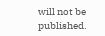will not be published.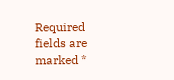Required fields are marked *